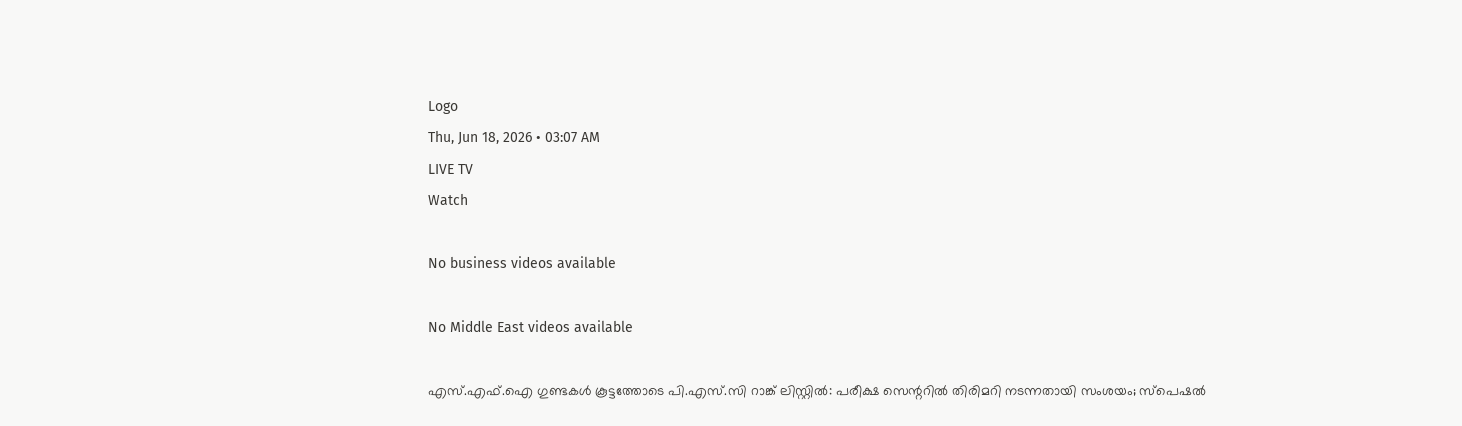Logo
Thu, Jun 18, 2026 • 03:07 AM
LIVE TV
Watch

No business videos available

No Middle East videos available

എസ്.എഫ്.ഐ ഗുണ്ടകള്‍ കൂട്ടത്തോടെ പി.എസ്.സി റാങ്ക് ലിസ്റ്റില്‍: പരീക്ഷ സെന്ററില്‍ തിരിമറി നടന്നതായി സംശയം; സ്‌പെഷല്‍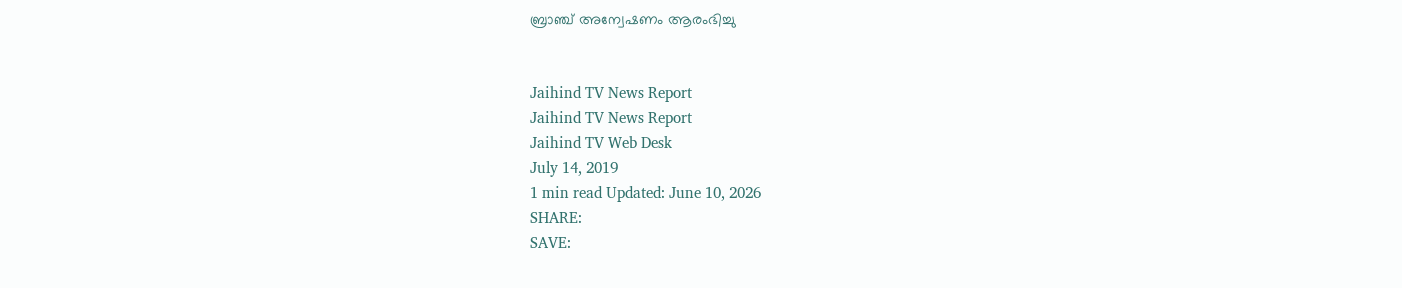ബ്രാഞ്ച് അന്വേഷണം ആരംഭിച്ചു


Jaihind TV News Report
Jaihind TV News Report
Jaihind TV Web Desk
July 14, 2019
1 min read Updated: June 10, 2026
SHARE:
SAVE: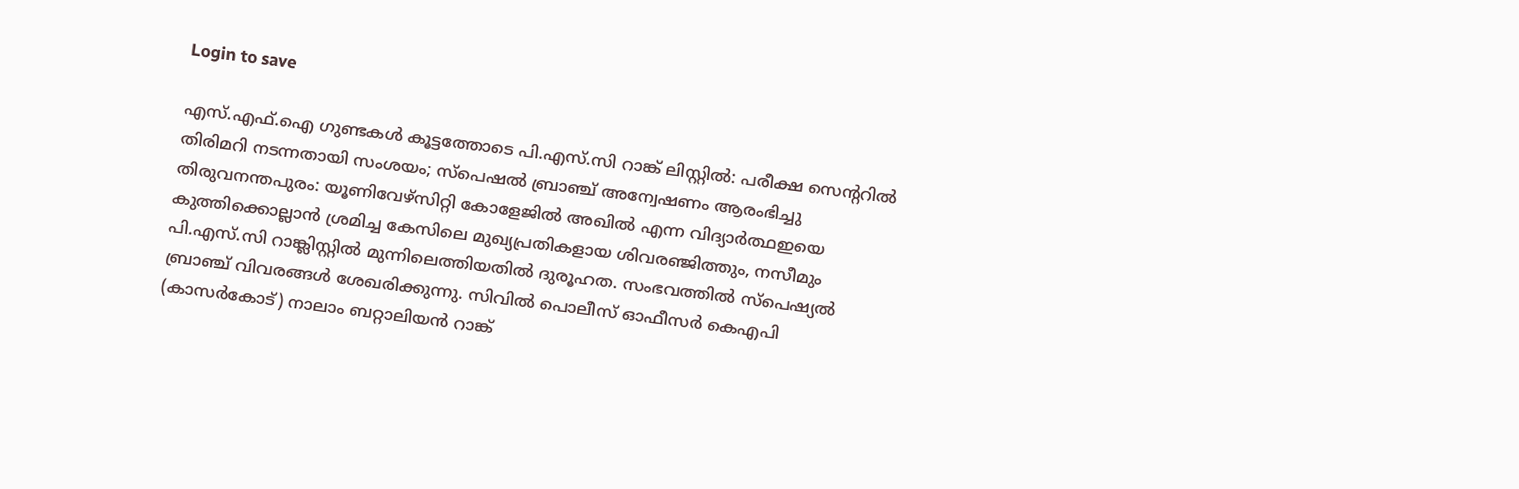Login to save

എസ്.എഫ്.ഐ ഗുണ്ടകള്‍ കൂട്ടത്തോടെ പി.എസ്.സി റാങ്ക് ലിസ്റ്റില്‍: പരീക്ഷ സെന്ററില്‍ തിരിമറി നടന്നതായി സംശയം; സ്‌പെഷല്‍ ബ്രാഞ്ച് അന്വേഷണം ആരംഭിച്ചു
തിരുവനന്തപുരം: യൂണിവേഴ്സിറ്റി കോളേജില്‍ അഖില്‍ എന്ന വിദ്യാര്‍ത്ഥഇയെ കുത്തിക്കൊല്ലാന്‍ ശ്രമിച്ച കേസിലെ മുഖ്യപ്രതികളായ ശിവരഞ്ജിത്തും, നസീമും പി.എസ്.സി റാങ്ക്ലിസ്റ്റില്‍ മുന്നിലെത്തിയതില്‍ ദുരൂഹത. സംഭവത്തില്‍ സ്പെഷ്യല്‍ ബ്രാഞ്ച് വിവരങ്ങള്‍ ശേഖരിക്കുന്നു. സിവില്‍ പൊലീസ് ഓഫീസര്‍ കെഎപി (കാസര്‍കോട്) നാലാം ബറ്റാലിയന്‍ റാങ്ക്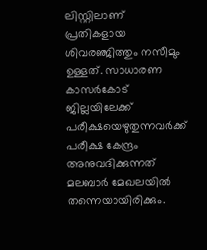ലിസ്റ്റിലാണ് പ്രതികളായ ശിവരഞ്ജിത്തും നസീമും ഉള്ളത്. സാധാരണ കാസര്‍കോട് ജില്ലയിലേക്ക് പരീക്ഷയെഴുതുന്നവര്‍ക്ക് പരീക്ഷ കേന്ദ്രം അനുവദിക്കുന്നത് മലബാര്‍ മേഖലയില്‍ തന്നെയായിരിക്കും.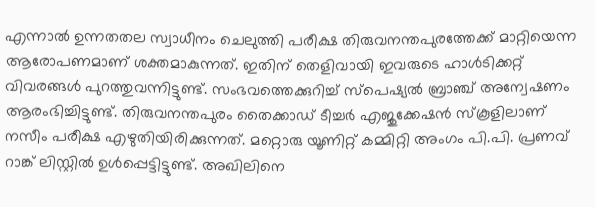എന്നാല്‍ ഉന്നതതല സ്വാധീനം ചെലുത്തി പരീക്ഷ തിരുവനന്തപുരത്തേക്ക് മാറ്റിയെന്ന ആരോപണമാണ് ശക്തമാകുന്നത്. ഇതിന് തെളിവായി ഇവരുടെ ഹാള്‍ടിക്കറ്റ് വിവരങ്ങള്‍ പുറത്തുവന്നിട്ടുണ്ട്. സംഭവത്തെക്കുറിച്ച് സ്‌പെഷ്യല്‍ ബ്രാഞ്ച് അന്വേഷണം ആരംഭിച്ചിട്ടുണ്ട്. തിരുവനന്തപുരം തൈക്കാഡ് ടീച്ചര്‍ എജുക്കേഷന്‍ സ്‌കൂളിലാണ് നസീം പരീക്ഷ എഴുതിയിരിക്കുന്നത്. മറ്റൊരു യൂണിറ്റ് കമ്മിറ്റി അംഗം പി.പി. പ്രണവ് റാങ്ക് ലിസ്റ്റില്‍ ഉള്‍പ്പെട്ടിട്ടുണ്ട്. അഖിലിനെ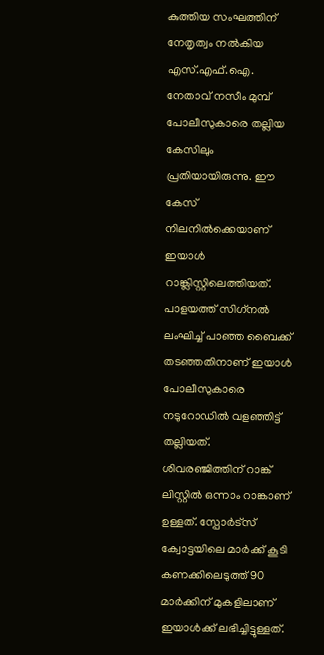കുത്തിയ സംഘത്തിന് നേതൃത്വം നല്‍കിയ എസ്.എഫ്.ഐ. നേതാവ് നസീം മുമ്പ് പോലീസുകാരെ തല്ലിയ കേസിലും പ്രതിയായിരുന്നു. ഈ കേസ് നിലനില്‍ക്കെയാണ് ഇയാള്‍ റാങ്ക്ലിസ്റ്റിലെത്തിയത്. പാളയത്ത് സിഗ്‌നല്‍ ലംഘിച്ച് പാഞ്ഞ ബൈക്ക് തടഞ്ഞതിനാണ് ഇയാള്‍ പോലീസുകാരെ നടുറോഡില്‍ വളഞ്ഞിട്ട് തല്ലിയത്. ശിവരഞ്ജിത്തിന് റാങ്ക് ലിസ്റ്റില്‍ ഒന്നാം റാങ്കാണ് ഉള്ളത്. സ്പോര്‍ട്സ് ക്വോട്ടയിലെ മാര്‍ക്ക് കൂടി കണക്കിലെടുത്ത് 90 മാര്‍ക്കിന് മുകളിലാണ് ഇയാള്‍ക്ക് ലഭിച്ചിട്ടുള്ളത്.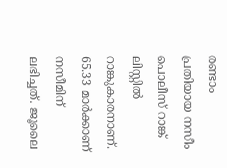രണ്ടാം പ്രതിയായ നസീം പൊലീസ് റാങ്ക് ലിസ്റ്റില്‍ റാങ്കുകാരനാണ്. 65.33 മാര്‍ക്കാണ് നസീമിന് ലഭിച്ചത്. ജൂലൈ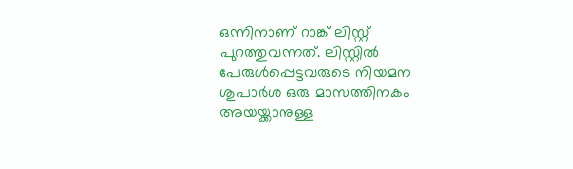ഒന്നിനാണ് റാങ്ക് ലിസ്റ്റ് പുറത്തുവന്നത്. ലിസ്റ്റില്‍ പേരുള്‍പ്പെട്ടവരുടെ നിയമന ശുപാര്‍ശ ഒരു മാസത്തിനകം അയയ്ക്കാനുള്ള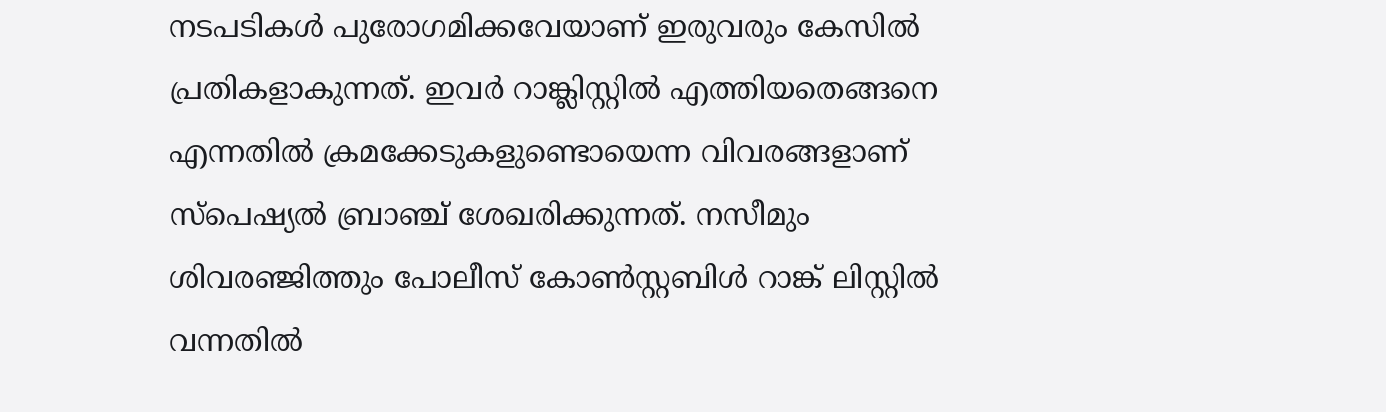നടപടികള്‍ പുരോഗമിക്കവേയാണ് ഇരുവരും കേസില്‍ പ്രതികളാകുന്നത്. ഇവര്‍ റാങ്ക്ലിസ്റ്റില്‍ എത്തിയതെങ്ങനെ എന്നതില്‍ ക്രമക്കേടുകളുണ്ടൊയെന്ന വിവരങ്ങളാണ് സ്പെഷ്യല്‍ ബ്രാഞ്ച് ശേഖരിക്കുന്നത്. നസീമും ശിവരഞ്ജിത്തും പോലീസ് കോണ്‍സ്റ്റബിള്‍ റാങ്ക് ലിസ്റ്റില്‍ വന്നതില്‍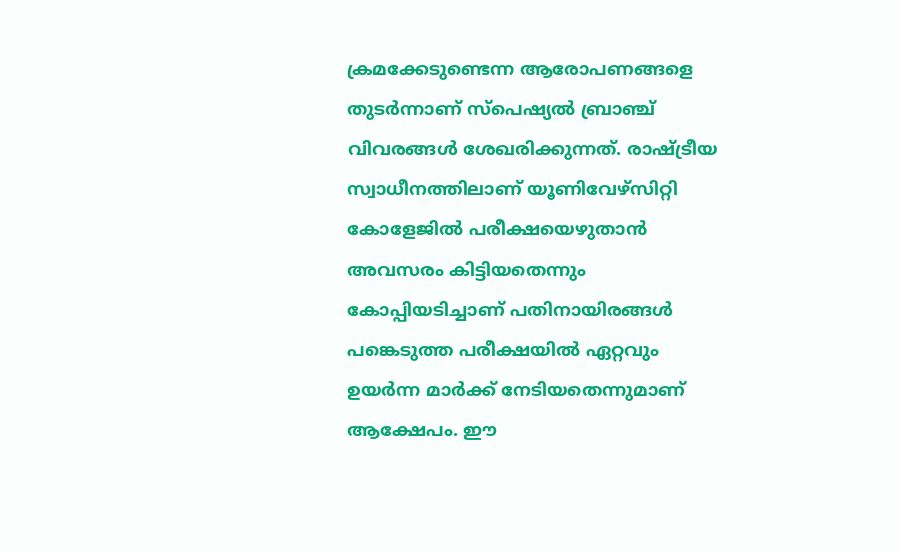ക്രമക്കേടുണ്ടെന്ന ആരോപണങ്ങളെ തുടര്‍ന്നാണ് സ്പെഷ്യല്‍ ബ്രാഞ്ച് വിവരങ്ങള്‍ ശേഖരിക്കുന്നത്. രാഷ്ട്രീയ സ്വാധീനത്തിലാണ് യൂണിവേഴ്‌സിറ്റി കോളേജില്‍ പരീക്ഷയെഴുതാന്‍ അവസരം കിട്ടിയതെന്നും കോപ്പിയടിച്ചാണ് പതിനായിരങ്ങള്‍ പങ്കെടുത്ത പരീക്ഷയില്‍ ഏറ്റവും ഉയര്‍ന്ന മാര്‍ക്ക് നേടിയതെന്നുമാണ് ആക്ഷേപം. ഈ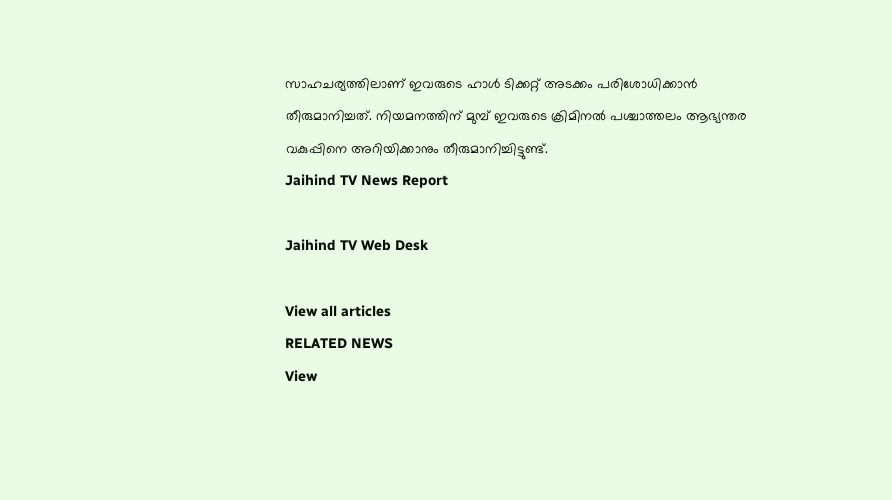സാഹചര്യത്തിലാണ് ഇവരുടെ ഹാള്‍ ടിക്കറ്റ് അടക്കം പരിശോധിക്കാന്‍ തീരുമാനിച്ചത്. നിയമനത്തിന് മുമ്പ് ഇവരുടെ ക്രിമിനല്‍ പശ്ചാത്തലം ആഭ്യന്തര വകുപ്പിനെ അറിയിക്കാനും തീരുമാനിച്ചിട്ടുണ്ട്.
Jaihind TV News Report

Jaihind TV Web Desk

View all articles
RELATED NEWS
View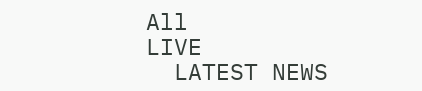All
LIVE
  LATEST NEWS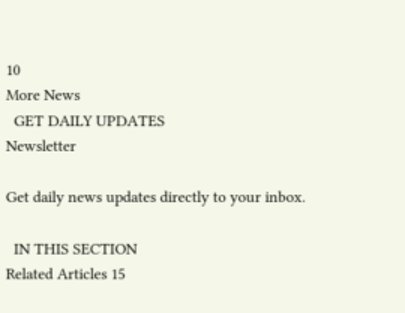10
More News
  GET DAILY UPDATES
Newsletter

Get daily news updates directly to your inbox.

  IN THIS SECTION
Related Articles 15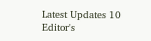Latest Updates 10
Editor's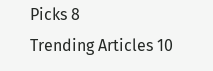Picks 8
Trending Articles 10